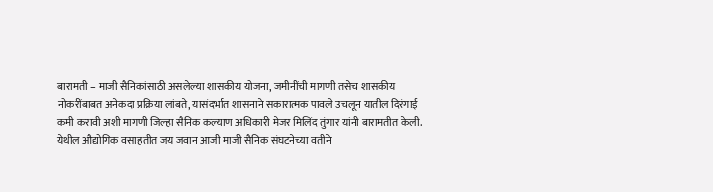बारामती – माजी सैनिकांसाठी असलेल्या शासकीय योजना, जमीनींची मागणी तसेच शासकीय नोकरींबाबत अनेकदा प्रक्रिया लांबते, यासंदर्भात शासनाने सकारात्मक पावले उचलून यातील दिरंगाई कमी करावी अशी मागणी जिल्हा सैनिक कल्याण अधिकारी मेजर मिलिंद तुंगार यांनी बारामतीत केली.
येथील औद्योगिक वसाहतीत जय जवान आजी माजी सैनिक संघटनेच्या वतीने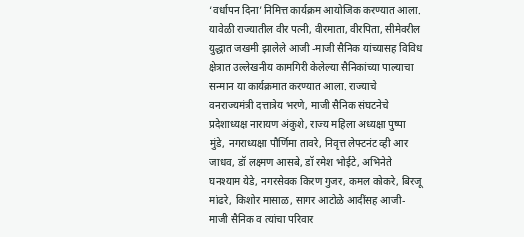‘वर्धापन दिना’निमित्त कार्यक्रम आयोजिक करण्यात आला. यावेळी राज्यातील वीर पत्नी, वीरमाता, वीरपिता, सीमेवरील युद्धात जखमी झालेले आजी -माजी सैनिक यांच्यासह विविध क्षेत्रात उल्लेखनीय कामगिरी केलेल्या सैनिकांच्या पाल्याचा सन्मान या कार्यक्रमात करण्यात आला. राज्याचे वनराज्यमंत्री दत्तात्रेय भरणे, माजी सैनिक संघटनेचे प्रदेशाध्यक्ष नारायण अंकुशे, राज्य महिला अध्यक्षा पुष्पा मुंडे, नगराध्यक्षा पौर्णिमा तावरे, निवृत्त लेफ्टनंट व्ही आर जाधव, डॉ लक्ष्मण आसबे, डॉ रमेश भोईटे, अभिनेते घनश्याम येडे, नगरसेवक किरण गुजर, कमल कोकरे, बिरजू मांढरे, किशोर मासाळ, सागर आटोळे आदींसह आजी-माजी सैनिक व त्यांचा परिवार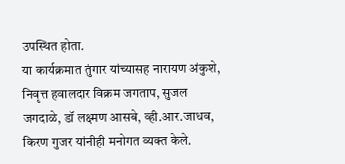उपस्थित होता.
या कार्यक्रमात तुंगार यांच्यासह नारायण अंकुशे, निवृत्त हवालदार विक्रम जगताप, सुजल जगदाळे, डॉ लक्ष्मण आसबे, व्ही.आर.जाधव, किरण गुजर यांनीही मनोगत व्यक्त केले.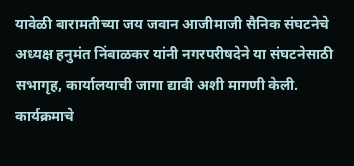यावेळी बारामतीच्या जय जवान आजीमाजी सैनिक संघटनेचे अध्यक्ष हनुमंत निंबाळकर यांनी नगरपरीषदेने या संघटनेसाठी सभागृह, कार्यालयाची जागा द्यावी अशी मागणी केली. कार्यक्रमाचे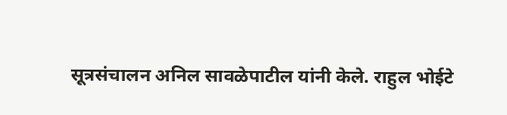सूत्रसंचालन अनिल सावळेपाटील यांनी केले. राहुल भोईटे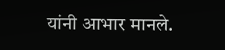यांनी आभार मानले.